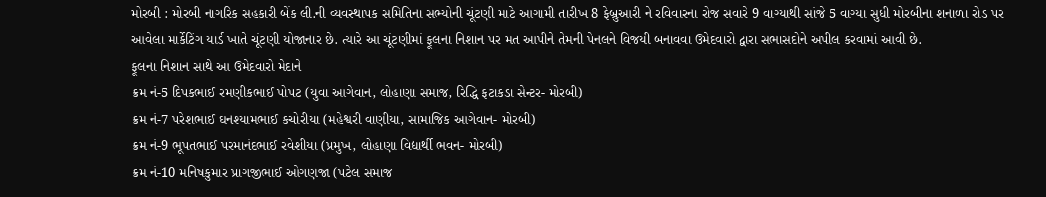મોરબી : મોરબી નાગરિક સહકારી બેંક લી.ની વ્યવસ્થાપક સમિતિના સભ્યોની ચૂંટણી માટે આગામી તારીખ 8 ફેબ્રુઆરી ને રવિવારના રોજ સવારે 9 વાગ્યાથી સાંજે 5 વાગ્યા સુધી મોરબીના શનાળા રોડ પર આવેલા માર્કેટિંગ યાર્ડ ખાતે ચૂંટણી યોજાનાર છે. ત્યારે આ ચૂંટણીમાં ફૂલના નિશાન પર મત આપીને તેમની પેનલને વિજયી બનાવવા ઉમેદવારો દ્વારા સભાસદોને અપીલ કરવામાં આવી છે.
ફૂલના નિશાન સાથે આ ઉમેદવારો મેદાને
ક્રમ નં-5 દિપકભાઈ રમણીકભાઈ પોપટ (યુવા આગેવાન, લોહાણા સમાજ, રિદ્ધિ ફટાકડા સેન્ટર- મોરબી)
ક્રમ નં-7 પરેશભાઈ ઘનશ્યામભાઈ કચોરીયા (મહેશ્વરી વાણીયા, સામાજિક આગેવાન- મોરબી)
ક્રમ નં-9 ભૂપતભાઈ પરમાનંદભાઈ રવેશીયા (પ્રમુખ, લોહાણા વિદ્યાર્થી ભવન- મોરબી)
ક્રમ નં-10 મનિષકુમાર પ્રાગજીભાઈ ઓગણજા (પટેલ સમાજ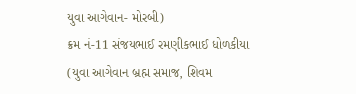યુવા આગેવાન- મોરબી)
ક્રમ નં-11 સંજયભાઈ રમણીકભાઈ ધોળકીયા (યુવા આગેવાન બ્રહ્મ સમાજ, શિવમ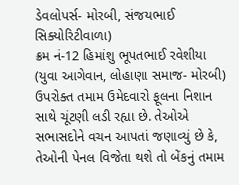ડેવલોપર્સ- મોરબી, સંજયભાઈ સિક્યોરિટીવાળા)
ક્રમ નં-12 હિમાંશુ ભૂપતભાઈ રવેશીયા (યુવા આગેવાન, લોહાણા સમાજ- મોરબી)
ઉપરોક્ત તમામ ઉમેદવારો ફૂલના નિશાન સાથે ચૂંટણી લડી રહ્યા છે. તેઓએ સભાસદોને વચન આપતાં જણાવ્યું છે કે, તેઓની પેનલ વિજેતા થશે તો બેંકનું તમામ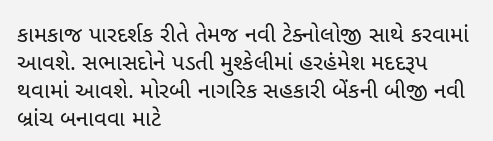કામકાજ પારદર્શક રીતે તેમજ નવી ટેક્નોલોજી સાથે કરવામાં આવશે. સભાસદોને પડતી મુશ્કેલીમાં હરહંમેશ મદદરૂપ થવામાં આવશે. મોરબી નાગરિક સહકારી બેંકની બીજી નવી બ્રાંચ બનાવવા માટે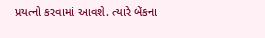પ્રયત્નો કરવામાં આવશે. ત્યારે બેંકના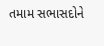તમામ સભાસદોને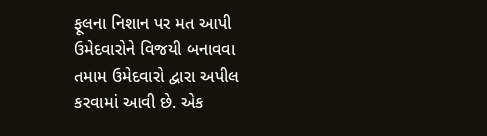ફૂલના નિશાન પર મત આપી ઉમેદવારોને વિજયી બનાવવા તમામ ઉમેદવારો દ્વારા અપીલ કરવામાં આવી છે. એક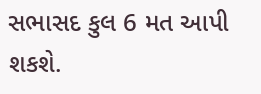સભાસદ કુલ 6 મત આપી શકશે.